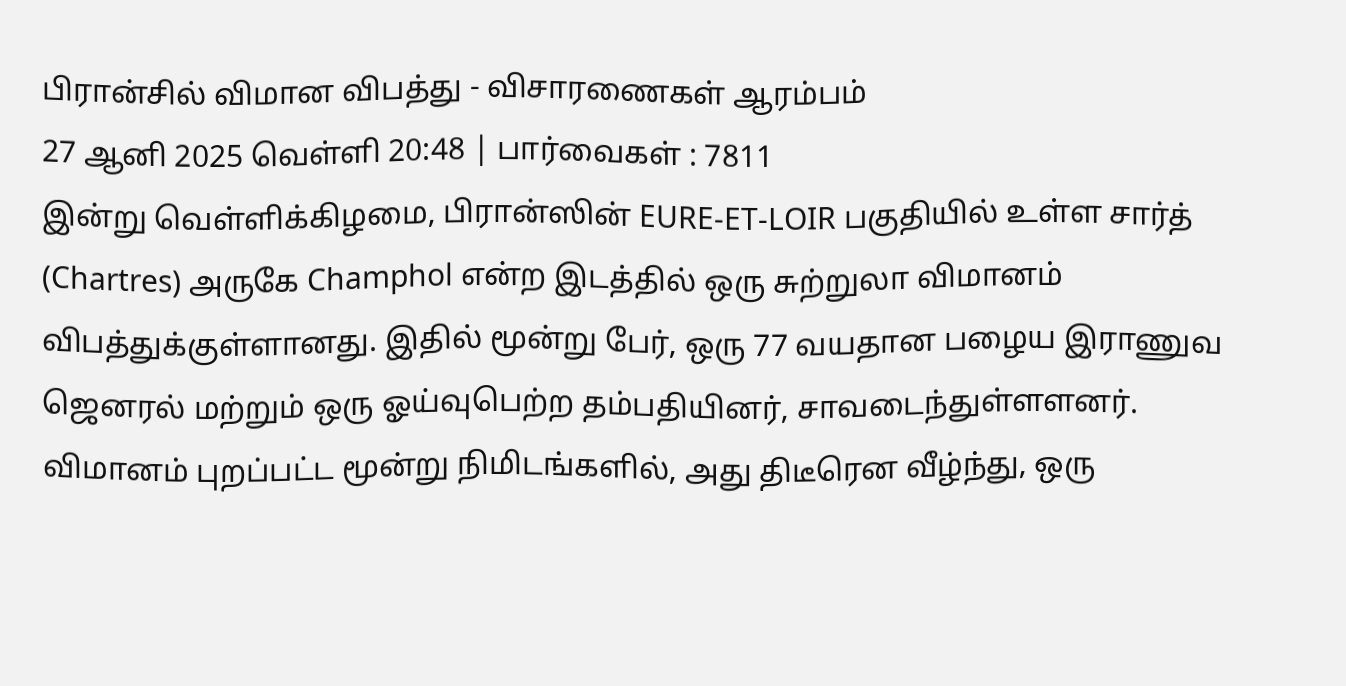பிரான்சில் விமான விபத்து - விசாரணைகள் ஆரம்பம்
27 ஆனி 2025 வெள்ளி 20:48 | பார்வைகள் : 7811
இன்று வெள்ளிக்கிழமை, பிரான்ஸின் EURE-ET-LOIR பகுதியில் உள்ள சார்த் (Chartres) அருகே Champhol என்ற இடத்தில் ஒரு சுற்றுலா விமானம் விபத்துக்குள்ளானது. இதில் மூன்று பேர், ஒரு 77 வயதான பழைய இராணுவ ஜெனரல் மற்றும் ஒரு ஓய்வுபெற்ற தம்பதியினர், சாவடைந்துள்ளளனர்.
விமானம் புறப்பட்ட மூன்று நிமிடங்களில், அது திடீரென வீழ்ந்து, ஒரு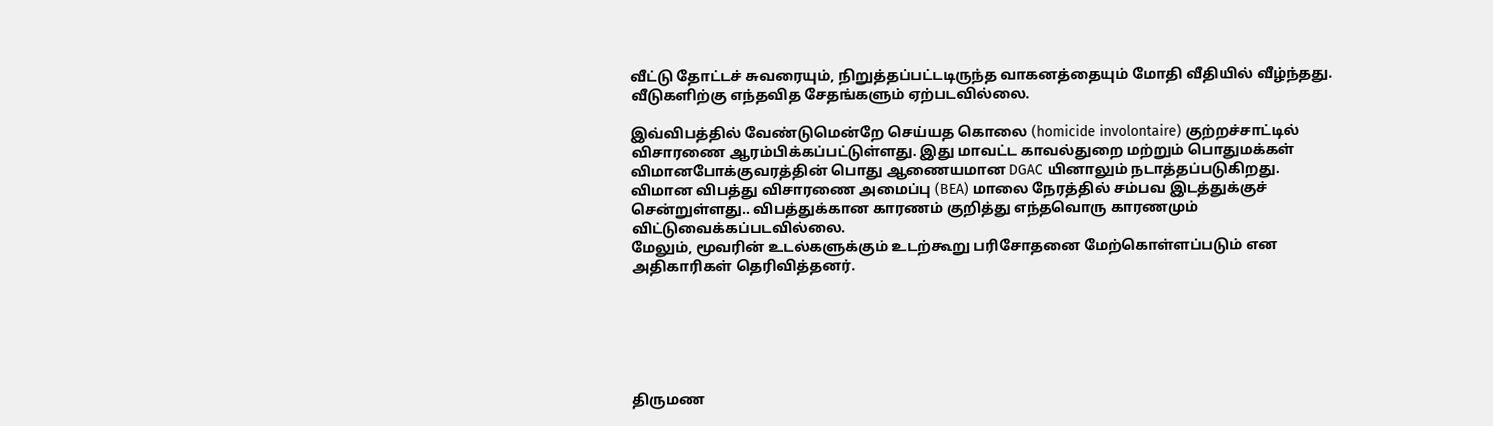வீட்டு தோட்டச் சுவரையும், நிறுத்தப்பட்டடிருந்த வாகனத்தையும் மோதி வீதியில் வீழ்ந்தது. வீடுகளிற்கு எந்தவித சேதங்களும் ஏற்படவில்லை.

இவ்விபத்தில் வேண்டுமென்றே செய்யத கொலை (homicide involontaire) குற்றச்சாட்டில் விசாரணை ஆரம்பிக்கப்பட்டுள்ளது. இது மாவட்ட காவல்துறை மற்றும் பொதுமக்கள் விமானபோக்குவரத்தின் பொது ஆணையமான DGAC யினாலும் நடாத்தப்படுகிறது.
விமான விபத்து விசாரணை அமைப்பு (BEA) மாலை நேரத்தில் சம்பவ இடத்துக்குச் சென்றுள்ளது.. விபத்துக்கான காரணம் குறித்து எந்தவொரு காரணமும் விட்டுவைக்கப்படவில்லை.
மேலும், மூவரின் உடல்களுக்கும் உடற்கூறு பரிசோதனை மேற்கொள்ளப்படும் என அதிகாரிகள் தெரிவித்தனர்.






திருமண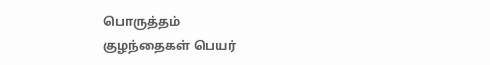பொருத்தம்
குழந்தைகள் பெயர்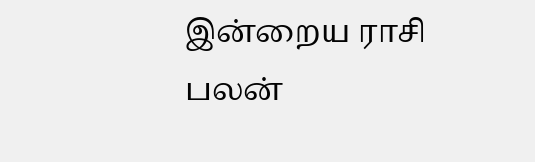இன்றைய ராசி பலன்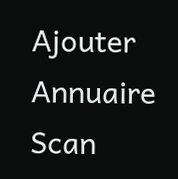Ajouter
Annuaire
Scan